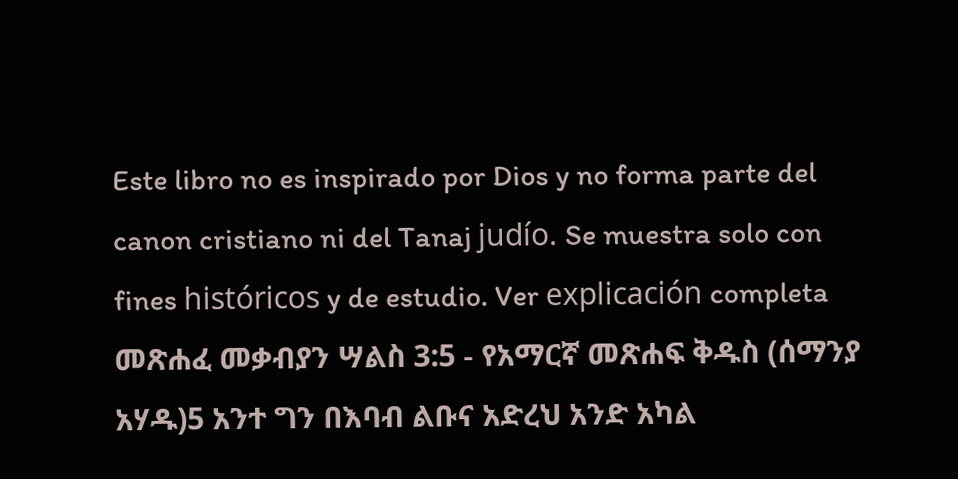Este libro no es inspirado por Dios y no forma parte del canon cristiano ni del Tanaj judío. Se muestra solo con fines históricos y de estudio. Ver explicación completa መጽሐፈ መቃብያን ሣልስ 3:5 - የአማርኛ መጽሐፍ ቅዱስ (ሰማንያ አሃዱ)5 አንተ ግን በእባብ ልቡና አድረህ አንድ አካል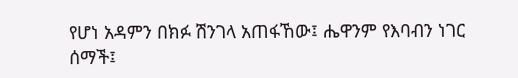የሆነ አዳምን በክፉ ሽንገላ አጠፋኸው፤ ሔዋንም የእባብን ነገር ሰማች፤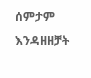ሰምታም እንዳዘዘቻት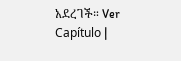አደረገች። Ver Capítulo |